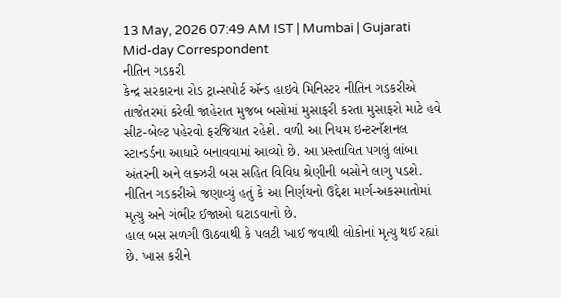13 May, 2026 07:49 AM IST | Mumbai | Gujarati Mid-day Correspondent
નીતિન ગડકરી
કેન્દ્ર સરકારના રોડ ટ્રાન્સપોર્ટ ઍન્ડ હાઇવે મિનિસ્ટર નીતિન ગડકરીએ તાજેતરમાં કરેલી જાહેરાત મુજબ બસોમાં મુસાફરી કરતા મુસાફરો માટે હવે સીટ-બેલ્ટ પહેરવો ફરજિયાત રહેશે. વળી આ નિયમ ઇન્ટરનૅશનલ સ્ટાન્ડર્ડના આધારે બનાવવામાં આવ્યો છે. આ પ્રસ્તાવિત પગલું લાંબા અંતરની અને લક્ઝરી બસ સહિત વિવિધ શ્રેણીની બસોને લાગુ પડશે. નીતિન ગડકરીએ જણાવ્યું હતું કે આ નિર્ણયનો ઉદ્દેશ માર્ગ-અકસ્માતોમાં મૃત્યુ અને ગંભીર ઈજાઓ ઘટાડવાનો છે.
હાલ બસ સળગી ઊઠવાથી કે પલટી ખાઈ જવાથી લોકોનાં મૃત્યુ થઈ રહ્યાં છે. ખાસ કરીને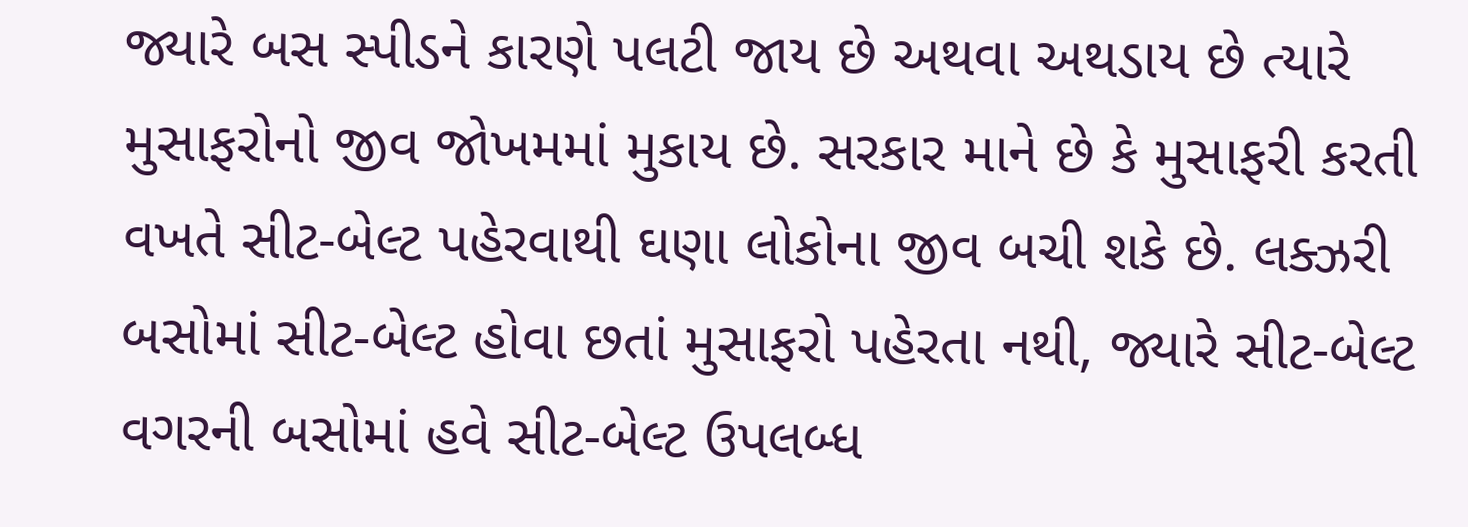જ્યારે બસ સ્પીડને કારણે પલટી જાય છે અથવા અથડાય છે ત્યારે મુસાફરોનો જીવ જોખમમાં મુકાય છે. સરકાર માને છે કે મુસાફરી કરતી વખતે સીટ-બેલ્ટ પહેરવાથી ઘણા લોકોના જીવ બચી શકે છે. લક્ઝરી બસોમાં સીટ-બેલ્ટ હોવા છતાં મુસાફરો પહેરતા નથી, જ્યારે સીટ-બેલ્ટ વગરની બસોમાં હવે સીટ-બેલ્ટ ઉપલબ્ધ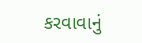કરવાવાનું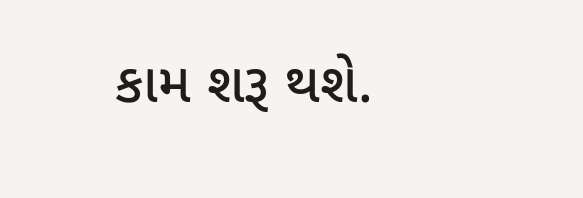કામ શરૂ થશે.